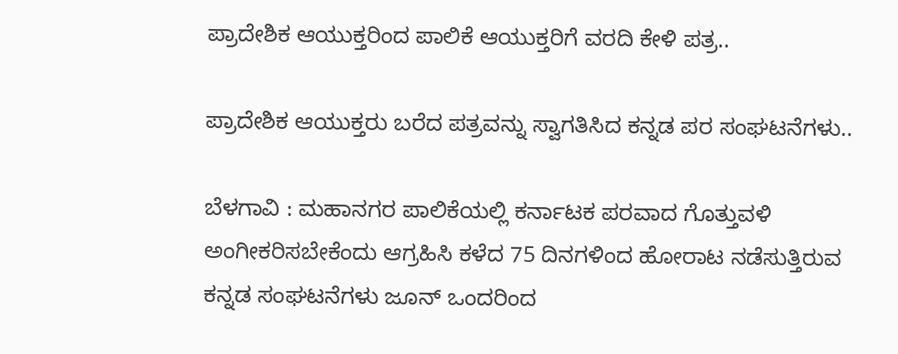ಪ್ರಾದೇಶಿಕ ಆಯುಕ್ತರಿಂದ ಪಾಲಿಕೆ ಆಯುಕ್ತರಿಗೆ ವರದಿ ಕೇಳಿ ಪತ್ರ..

ಪ್ರಾದೇಶಿಕ ಆಯುಕ್ತರು ಬರೆದ ಪತ್ರವನ್ನು ಸ್ವಾಗತಿಸಿದ ಕನ್ನಡ ಪರ ಸಂಘಟನೆಗಳು..

ಬೆಳಗಾವಿ : ಮಹಾನಗರ ಪಾಲಿಕೆಯಲ್ಲಿ ಕರ್ನಾಟಕ ಪರವಾದ ಗೊತ್ತುವಳಿ ಅಂಗೀಕರಿಸಬೇಕೆಂದು ಆಗ್ರಹಿಸಿ ಕಳೆದ 75 ದಿನಗಳಿಂದ ಹೋರಾಟ ನಡೆಸುತ್ತಿರುವ ಕನ್ನಡ ಸಂಘಟನೆಗಳು ಜೂನ್ ಒಂದರಿಂದ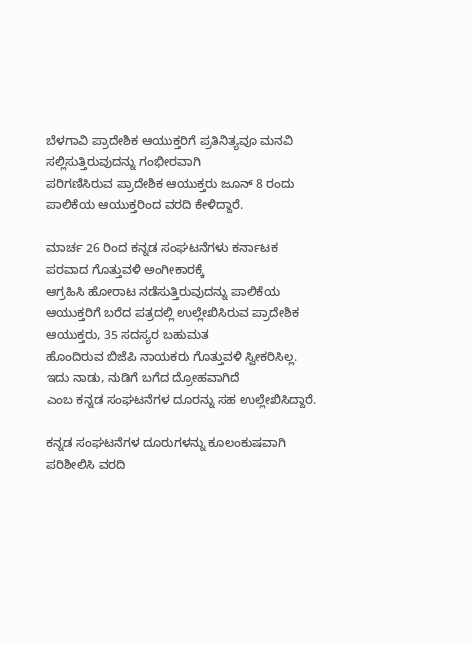ಬೆಳಗಾವಿ ಪ್ರಾದೇಶಿಕ ಆಯುಕ್ತರಿಗೆ ಪ್ರತಿನಿತ್ಯವೂ ಮನವಿ
ಸಲ್ಲಿಸುತ್ತಿರುವುದನ್ನು ಗಂಭೀರವಾಗಿ
ಪರಿಗಣಿಸಿರುವ ಪ್ರಾದೇಶಿಕ ಆಯುಕ್ತರು ಜೂನ್ 8 ರಂದು
ಪಾಲಿಕೆಯ ಆಯುಕ್ತರಿಂದ ವರದಿ ಕೇಳಿದ್ದಾರೆ.

ಮಾರ್ಚ 26 ರಿಂದ ಕನ್ನಡ ಸಂಘಟನೆಗಳು ಕರ್ನಾಟಕ ಪರವಾದ ಗೊತ್ತುವಳಿ ಅಂಗೀಕಾರಕ್ಕೆ
ಆಗ್ರಹಿಸಿ ಹೋರಾಟ ನಡೆಸುತ್ತಿರುವುದನ್ನು ಪಾಲಿಕೆಯ
ಆಯುಕ್ತರಿಗೆ ಬರೆದ ಪತ್ರದಲ್ಲಿ ಉಲ್ಲೇಖಿಸಿರುವ ಪ್ರಾದೇಶಿಕ ಆಯುಕ್ತರು, 35 ಸದಸ್ಯರ ಬಹುಮತ
ಹೊಂದಿರುವ ಬಿಜೆಪಿ ನಾಯಕರು ಗೊತ್ತುವಳಿ ಸ್ವೀಕರಿಸಿಲ್ಲ. ಇದು ನಾಡು, ನುಡಿಗೆ ಬಗೆದ ದ್ರೋಹವಾಗಿದೆ
ಎಂಬ ಕನ್ನಡ ಸಂಘಟನೆಗಳ ದೂರನ್ನು ಸಹ ಉಲ್ಲೇಖಿಸಿದ್ದಾರೆ.

ಕನ್ನಡ ಸಂಘಟನೆಗಳ ದೂರುಗಳನ್ನು ಕೂಲಂಕುಷವಾಗಿ
ಪರಿಶೀಲಿಸಿ ವರದಿ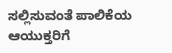ಸಲ್ಲಿಸುವಂತೆ ಪಾಲಿಕೆಯ ಆಯುಕ್ತರಿಗೆ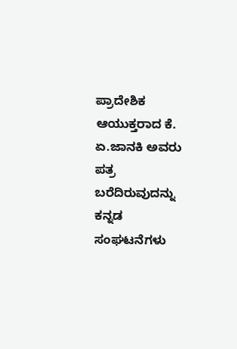ಪ್ರಾದೇಶಿಕ ಆಯುಕ್ತರಾದ ಕೆ. ಏ.ಜಾನಕಿ ಅವರು ಪತ್ರ ಬರೆದಿರುವುದನ್ನು
ಕನ್ನಡ ಸಂಘಟನೆಗಳು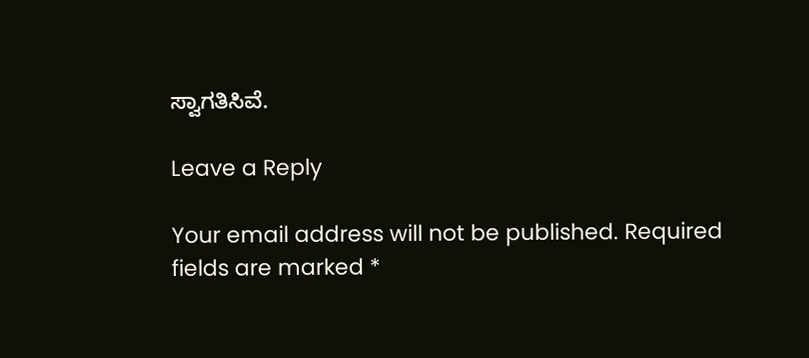ಸ್ವಾಗತಿಸಿವೆ.

Leave a Reply

Your email address will not be published. Required fields are marked *